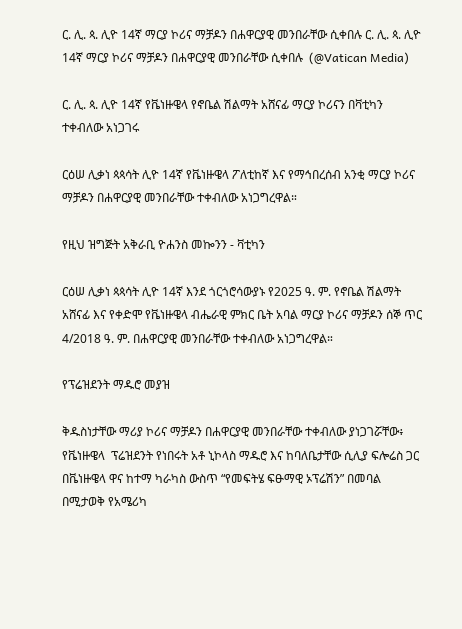ር. ሊ. ጳ. ሊዮ 14ኛ ማርያ ኮሪና ማቻዶን በሐዋርያዊ መንበራቸው ሲቀበሉ ር. ሊ. ጳ. ሊዮ 14ኛ ማርያ ኮሪና ማቻዶን በሐዋርያዊ መንበራቸው ሲቀበሉ  (@Vatican Media)

ር. ሊ. ጳ. ሊዮ 14ኛ የቬነዙዌላ የኖቤል ሽልማት አሸናፊ ማርያ ኮሪናን በቫቲካን ተቀብለው አነጋገሩ

ርዕሠ ሊቃነ ጳጳሳት ሊዮ 14ኛ የቬነዙዌላ ፖለቲከኛ እና የማኅበረሰብ አንቂ ማርያ ኮሪና ማቻዶን በሐዋርያዊ መንበራቸው ተቀብለው አነጋግረዋል።

የዚህ ዝግጅት አቅራቢ ዮሐንስ መኰንን - ቫቲካን

ርዕሠ ሊቃነ ጳጳሳት ሊዮ 14ኛ እንደ ጎርጎሮሳውያኑ የ2025 ዓ. ም. የኖቤል ሽልማት አሸናፊ እና የቀድሞ የቬነዙዌላ ብሔራዊ ምክር ቤት አባል ማርያ ኮሪና ማቻዶን ሰኞ ጥር 4/2018 ዓ. ም. በሐዋርያዊ መንበራቸው ተቀብለው አነጋግረዋል።

የፕሬዝደንት ማዱሮ መያዝ

ቅዱስነታቸው ማሪያ ኮሪና ማቻዶን በሐዋርያዊ መንበራቸው ተቀብለው ያነጋገሯቸው፥ የቬነዙዌላ  ፕሬዝደንት የነበሩት አቶ ኒኮላስ ማዱሮ እና ከባለቤታቸው ሲሊያ ፍሎሬስ ጋር በቬነዙዌላ ዋና ከተማ ካራካስ ውስጥ “የመፍትሄ ፍፁማዊ ኦፕሬሽን” በመባል በሚታወቅ የአሜሪካ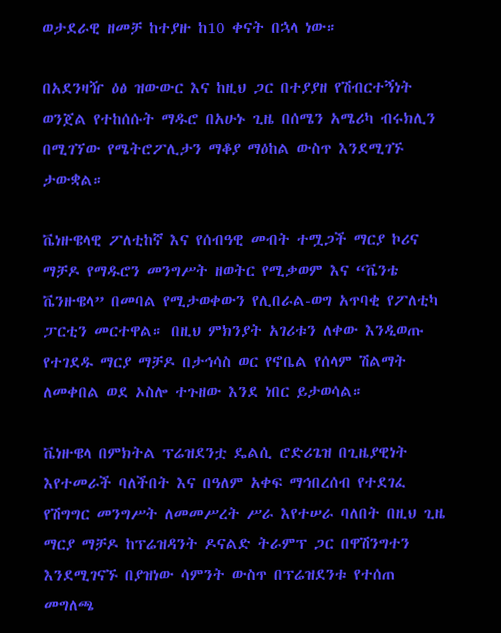ወታደራዊ ዘመቻ ከተያዙ ከ10 ቀናት በኋላ ነው።

በአደንዛዥ ዕፅ ዝውውር እና ከዚህ ጋር በተያያዘ የሽብርተኝነት ወንጀል የተከሰሱት ማዱሮ በአሁኑ ጊዜ በሰሜን አሜሪካ ብሩክሊን በሚገኘው የሜትሮፖሊታን ማቆያ ማዕከል ውስጥ እንደሚገኙ ታውቋል።

ቬነዙዌላዊ ፖለቲከኛ እና የሰብዓዊ መብት ተሟጋች ማርያ ኮሪና ማቻዶ የማዱሮን መንግሥት ዘወትር የሚቃወም እና “ቬንቴ ቬንዙዌላ” በመባል የሚታወቀውን የሊበራል-ወግ አጥባቂ የፖለቲካ ፓርቲን መርተዋል። በዚህ ምክንያት አገሪቱን ለቀው እንዲወጡ የተገደዱ ማርያ ማቻዶ በታኅሳስ ወር የኖቤል የሰላም ሽልማት ለመቀበል ወደ ኦስሎ ተጉዘው እንደ ነበር ይታወሳል።

ቬነዙዌላ በምክትል ፕሬዝደንቷ ዴልሲ ሮድሪጌዝ በጊዜያዊነት እየተመራች ባለችበት እና በዓለም አቀፍ ማኅበረሰብ የተደገፈ የሽግግር መንግሥት ለመመሥረት ሥራ እየተሠራ ባለበት በዚህ ጊዜ ማርያ ማቻዶ ከፕሬዝዳንት ዶናልድ ትራምፕ ጋር በዋሽንግተን እንደሚገናኙ በያዝነው ሳምንት ውስጥ በፕሬዝደንቱ የተሰጠ መግለጫ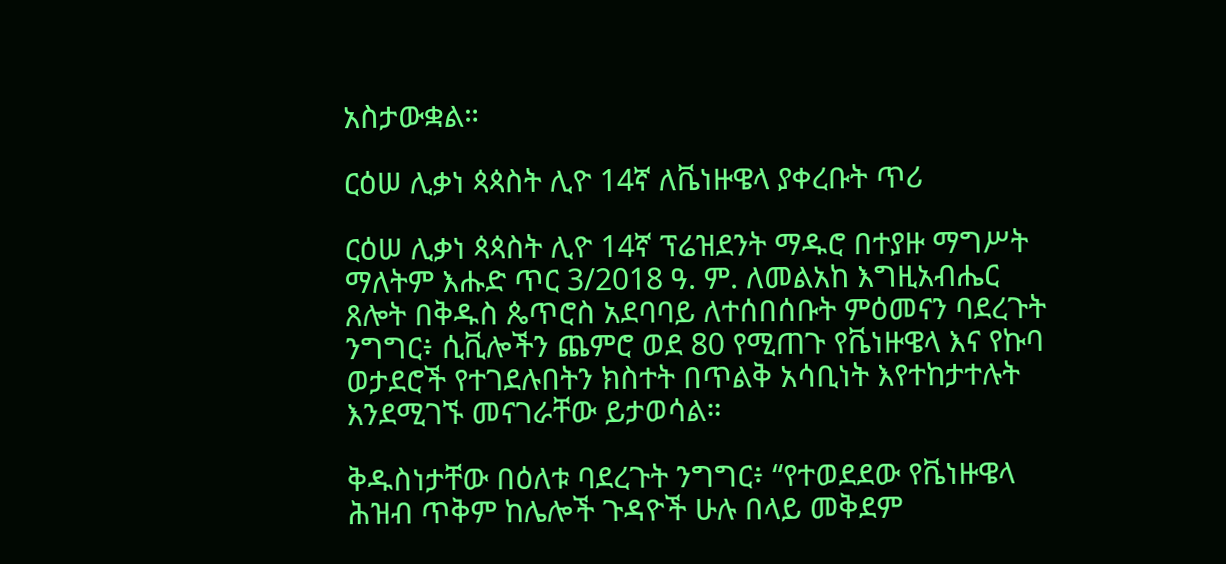አስታውቋል።

ርዕሠ ሊቃነ ጳጳስት ሊዮ 14ኛ ለቬነዙዌላ ያቀረቡት ጥሪ

ርዕሠ ሊቃነ ጳጳስት ሊዮ 14ኛ ፕሬዝደንት ማዱሮ በተያዙ ማግሥት ማለትም እሑድ ጥር 3/2018 ዓ. ም. ለመልአከ እግዚአብሔር ጸሎት በቅዱስ ጴጥሮስ አደባባይ ለተሰበሰቡት ምዕመናን ባደረጉት ንግግር፥ ሲቪሎችን ጨምሮ ወደ 80 የሚጠጉ የቬነዙዌላ እና የኩባ ወታደሮች የተገደሉበትን ክስተት በጥልቅ አሳቢነት እየተከታተሉት እንደሚገኙ መናገራቸው ይታወሳል።

ቅዱስነታቸው በዕለቱ ባደረጉት ንግግር፥ “የተወደደው የቬነዙዌላ ሕዝብ ጥቅም ከሌሎች ጉዳዮች ሁሉ በላይ መቅደም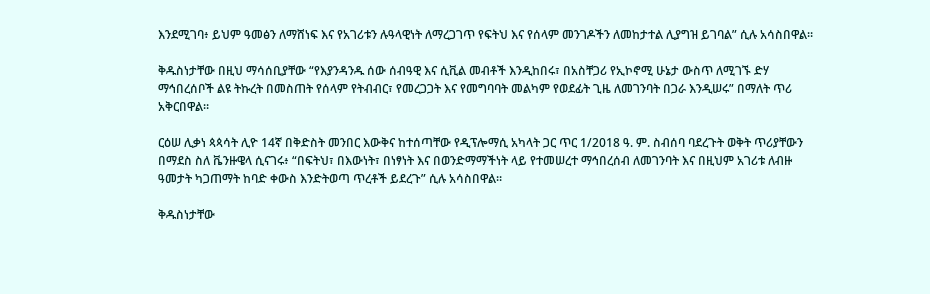እንደሚገባ፥ ይህም ዓመፅን ለማሸነፍ እና የአገሪቱን ሉዓላዊነት ለማረጋገጥ የፍትህ እና የሰላም መንገዶችን ለመከታተል ሊያግዝ ይገባል” ሲሉ አሳስበዋል።

ቅዱስነታቸው በዚህ ማሳሰቢያቸው “የእያንዳንዱ ሰው ሰብዓዊ እና ሲቪል መብቶች እንዲከበሩ፣ በአስቸጋሪ የኢኮኖሚ ሁኔታ ውስጥ ለሚገኙ ድሃ ማኅበረሰቦች ልዩ ትኩረት በመስጠት የሰላም የትብብር፣ የመረጋጋት እና የመግባባት መልካም የወደፊት ጊዜ ለመገንባት በጋራ እንዲሠሩ” በማለት ጥሪ አቅርበዋል።

ርዕሠ ሊቃነ ጳጳሳት ሊዮ 14ኛ በቅድስት መንበር እውቅና ከተሰጣቸው የዲፕሎማሲ አካላት ጋር ጥር 1/2018 ዓ. ም. ስብሰባ ባደረጉት ወቅት ጥሪያቸውን በማደስ ስለ ቬንዙዌላ ሲናገሩ፥ “በፍትህ፣ በእውነት፣ በነፃነት እና በወንድማማችነት ላይ የተመሠረተ ማኅበረሰብ ለመገንባት እና በዚህም አገሪቱ ለብዙ ዓመታት ካጋጠማት ከባድ ቀውስ እንድትወጣ ጥረቶች ይደረጉ” ሲሉ አሳስበዋል።

ቅዱስነታቸው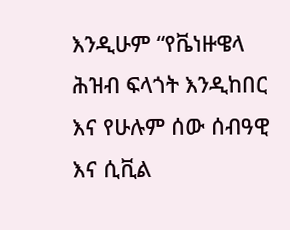እንዲሁም “የቬነዙዌላ ሕዝብ ፍላጎት እንዲከበር እና የሁሉም ሰው ሰብዓዊ እና ሲቪል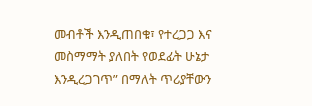መብቶች እንዲጠበቁ፣ የተረጋጋ እና መስማማት ያለበት የወደፊት ሁኔታ እንዲረጋገጥ” በማለት ጥሪያቸውን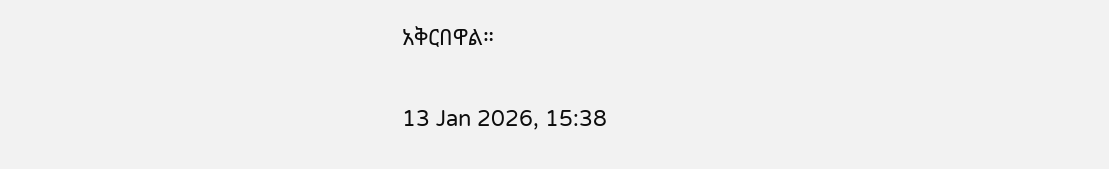አቅርበዋል።

13 Jan 2026, 15:38